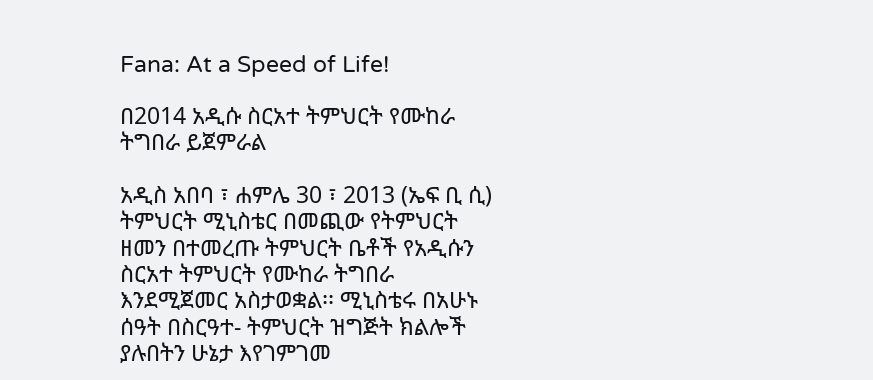Fana: At a Speed of Life!

በ2014 አዲሱ ስርአተ ትምህርት የሙከራ ትግበራ ይጀምራል

አዲስ አበባ ፣ ሐምሌ 30 ፣ 2013 (ኤፍ ቢ ሲ) ትምህርት ሚኒስቴር በመጪው የትምህርት ዘመን በተመረጡ ትምህርት ቤቶች የአዲሱን ስርአተ ትምህርት የሙከራ ትግበራ እንደሚጀመር አስታወቋል፡፡ ሚኒስቴሩ በአሁኑ ሰዓት በስርዓተ- ትምህርት ዝግጅት ክልሎች ያሉበትን ሁኔታ እየገምገመ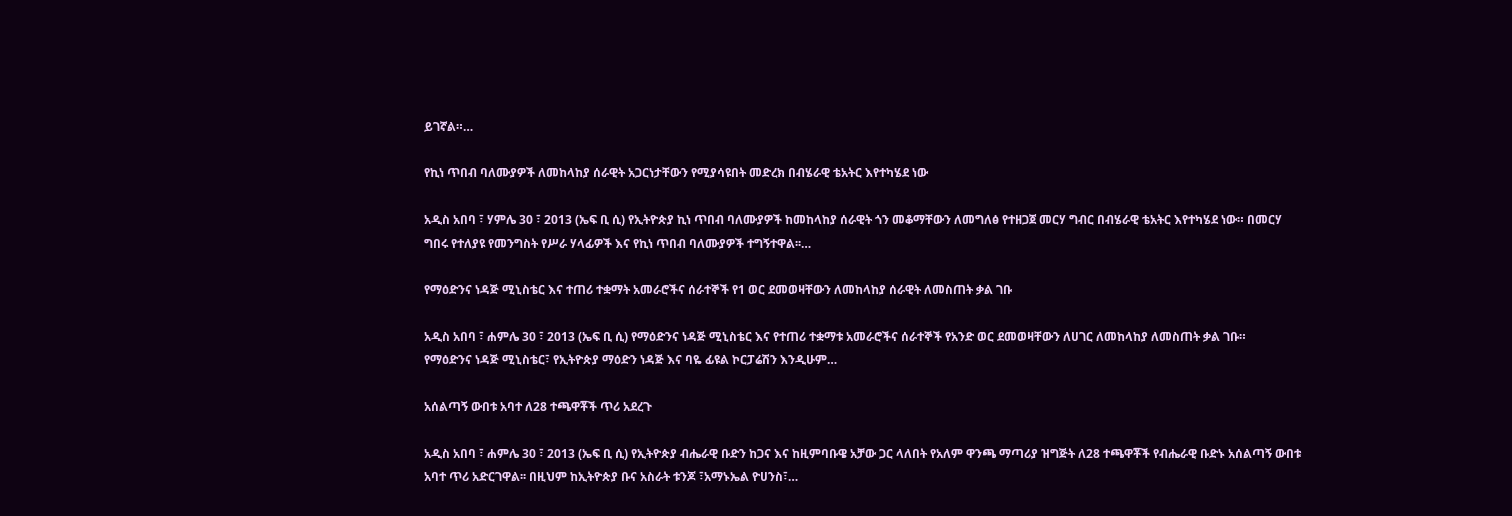ይገኛል።…

የኪነ ጥበብ ባለሙያዎች ለመከላከያ ሰራዊት አጋርነታቸውን የሚያሳዩበት መድረክ በብሄራዊ ቴአትር እየተካሄደ ነው

አዲስ አበባ ፣ ሃምሌ 30 ፣ 2013 (ኤፍ ቢ ሲ) የኢትዮጵያ ኪነ ጥበብ ባለሙያዎች ከመከላከያ ሰራዊት ጎን መቆማቸውን ለመግለፅ የተዘጋጀ መርሃ ግብር በብሄራዊ ቴአትር እየተካሄደ ነው። በመርሃ ግበሩ የተለያዩ የመንግስት የሥራ ሃላፊዎች እና የኪነ ጥበብ ባለሙያዎች ተግኝተዋል፡፡…

የማዕድንና ነዳጅ ሚኒስቴር እና ተጠሪ ተቋማት አመራሮችና ሰራተኞች የ1 ወር ደመወዛቸውን ለመከላከያ ሰራዊት ለመስጠት ቃል ገቡ

አዲስ አበባ ፣ ሐምሌ 30 ፣ 2013 (ኤፍ ቢ ሲ) የማዕድንና ነዳጅ ሚኒስቴር እና የተጠሪ ተቋማቱ አመራሮችና ሰራተኞች የአንድ ወር ደመወዛቸውን ለሀገር ለመከላከያ ለመስጠት ቃል ገቡ።   የማዕድንና ነዳጅ ሚኒስቴር፣ የኢትዮጵያ ማዕድን ነዳጅ እና ባዬ ፊዩል ኮርፓሬሽን እንዲሁም…

አሰልጣኝ ውበቱ አባተ ለ28 ተጫዋቾች ጥሪ አደረጉ

አዲስ አበባ ፣ ሐምሌ 30 ፣ 2013 (ኤፍ ቢ ሲ) የኢትዮጵያ ብሔራዊ ቡድን ከጋና እና ከዚምባቡዌ አቻው ጋር ላለበት የአለም ዋንጫ ማጣሪያ ዝግጅት ለ28 ተጫዋቾች የብሔራዊ ቡድኑ አሰልጣኝ ውበቱ አባተ ጥሪ አድርገዋል፡፡ በዚህም ከኢትዮጵያ ቡና አስራት ቱንጆ ፣አማኑኤል ዮሀንስ፣…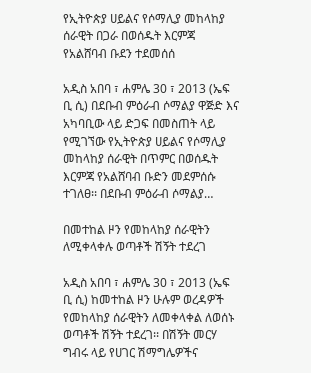የኢትዮጵያ ሀይልና የሶማሊያ መከላከያ ሰራዊት በጋራ በወሰዱት እርምጃ የአልሸባብ ቡደን ተደመሰሰ

አዲስ አበባ ፣ ሐምሌ 30 ፣ 2013 (ኤፍ ቢ ሲ) በደቡብ ምዕራብ ሶማልያ ዋጅድ እና አካባቢው ላይ ድጋፍ በመስጠት ላይ የሚገኘው የኢትዮጵያ ሀይልና የሶማሊያ መከላከያ ሰራዊት በጥምር በወሰዱት እርምጃ የአልሸባብ ቡድን መደምሰሱ ተገለፀ፡፡ በደቡብ ምዕራብ ሶማልያ…

በመተከል ዞን የመከላከያ ሰራዊትን ለሚቀላቀሉ ወጣቶች ሽኝት ተደረገ

አዲስ አበባ ፣ ሐምሌ 30 ፣ 2013 (ኤፍ ቢ ሲ) ከመተከል ዞን ሁሉም ወረዳዎች የመከላከያ ሰራዊትን ለመቀላቀል ለወሰኑ ወጣቶች ሽኝት ተደረገ፡፡ በሽኝት መርሃ ግብሩ ላይ የሀገር ሽማግሌዎችና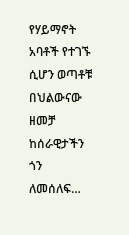የሃይማኖት አባቶች የተገኙ ሲሆን ወጣቶቹ በህልውናው ዘመቻ ከሰራዊታችን ጎን ለመሰለፍ…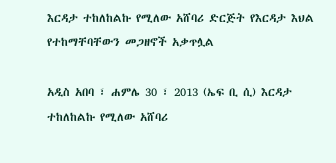እርዳታ ተከለከልኩ የሚለው አሸባሪ ድርጅት የእርዳታ እህል የተከማቸባቸውን መጋዘኖች አቃጥሏል

አዲስ አበባ ፣ ሐምሌ 30 ፣ 2013 (ኤፍ ቢ ሲ) እርዳታ ተከለከልኩ የሚለው አሸባሪ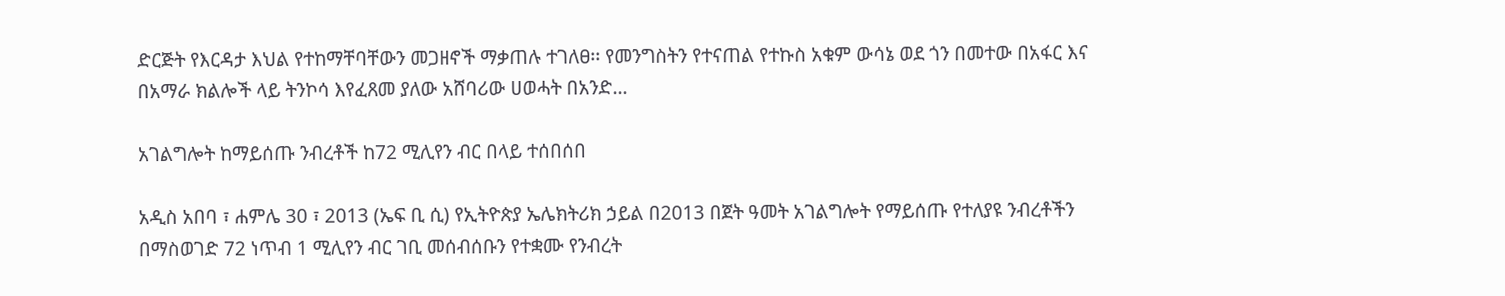ድርጅት የእርዳታ እህል የተከማቸባቸውን መጋዘኖች ማቃጠሉ ተገለፀ፡፡ የመንግስትን የተናጠል የተኩስ አቁም ውሳኔ ወደ ጎን በመተው በአፋር እና በአማራ ክልሎች ላይ ትንኮሳ እየፈጸመ ያለው አሸባሪው ሀወሓት በአንድ…

አገልግሎት ከማይሰጡ ንብረቶች ከ72 ሚሊየን ብር በላይ ተሰበሰበ

አዲስ አበባ ፣ ሐምሌ 30 ፣ 2013 (ኤፍ ቢ ሲ) የኢትዮጵያ ኤሌክትሪክ ኃይል በ2013 በጀት ዓመት አገልግሎት የማይሰጡ የተለያዩ ንብረቶችን በማስወገድ 72 ነጥብ 1 ሚሊየን ብር ገቢ መሰብሰቡን የተቋሙ የንብረት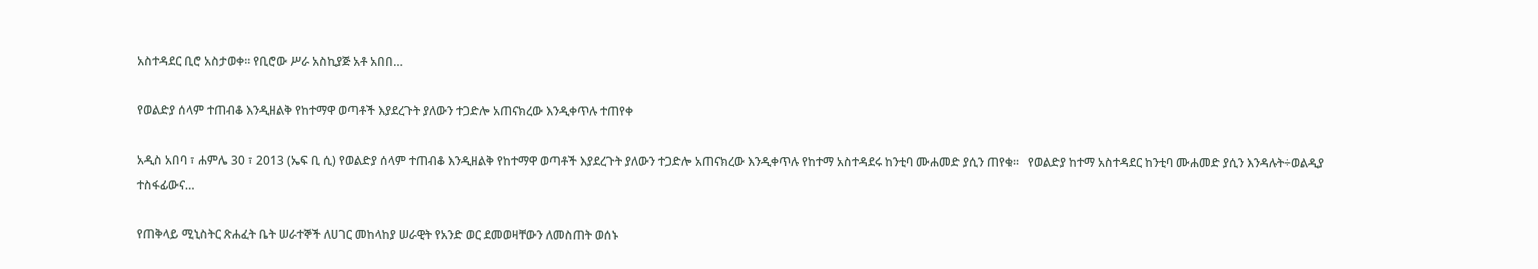አስተዳደር ቢሮ አስታወቀ፡፡ የቢሮው ሥራ አስኪያጅ አቶ አበበ…

የወልድያ ሰላም ተጠብቆ እንዲዘልቅ የከተማዋ ወጣቶች እያደረጉት ያለውን ተጋድሎ አጠናክረው እንዲቀጥሉ ተጠየቀ

አዲስ አበባ ፣ ሐምሌ 30 ፣ 2013 (ኤፍ ቢ ሲ) የወልድያ ሰላም ተጠብቆ እንዲዘልቅ የከተማዋ ወጣቶች እያደረጉት ያለውን ተጋድሎ አጠናክረው እንዲቀጥሉ የከተማ አስተዳደሩ ከንቲባ ሙሐመድ ያሲን ጠየቁ።   የወልድያ ከተማ አስተዳደር ከንቲባ ሙሐመድ ያሲን እንዳሉት÷ወልዲያ ተስፋፊውና…

የጠቅላይ ሚኒስትር ጽሐፈት ቤት ሠራተኞች ለሀገር መከላከያ ሠራዊት የአንድ ወር ደመወዛቸውን ለመስጠት ወሰኑ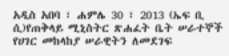አዲስ አበባ ፣ ሐምሌ 30 ፣ 2013 (ኤፍ ቢ ሲ)የጠቅላይ ሚኒስትር ጽሐፈት ቤት ሠራተኞች የሀገር መከላከያ ሠራዊትን ለመደገፍ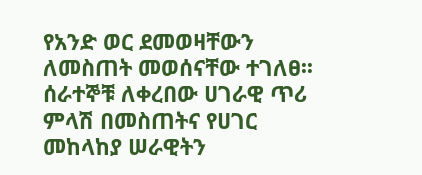የአንድ ወር ደመወዛቸውን ለመስጠት መወሰናቸው ተገለፀ፡፡ ሰራተኞቹ ለቀረበው ሀገራዊ ጥሪ ምላሽ በመስጠትና የሀገር መከላከያ ሠራዊትን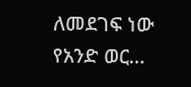ለመደገፍ ነው የአንድ ወር…